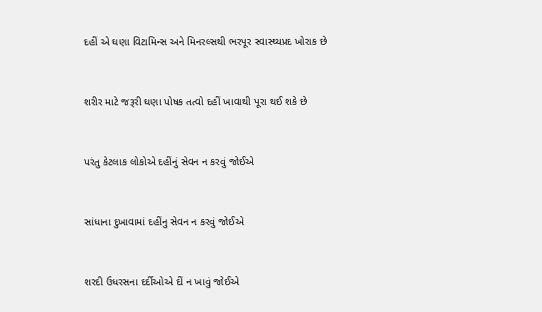દહીં એ ઘણા વિટામિન્સ અને મિનરલ્સથી ભરપૂર સ્વાસ્થ્યપ્રદ ખોરાક છે



શરીર માટે જરૂરી ઘણા પોષક તત્વો દહીં ખાવાથી પૂરા થઈ શકે છે



પરંતુ કેટલાક લોકોએ દહીંનું સેવન ન કરવું જોઈએ



સાંધાના દુખાવામાં દહીંનુ સેવન ન કરવું જોઈએ



શરદી ઉધરસના દર્દીઓએ દીં ન ખાવું જોઈએ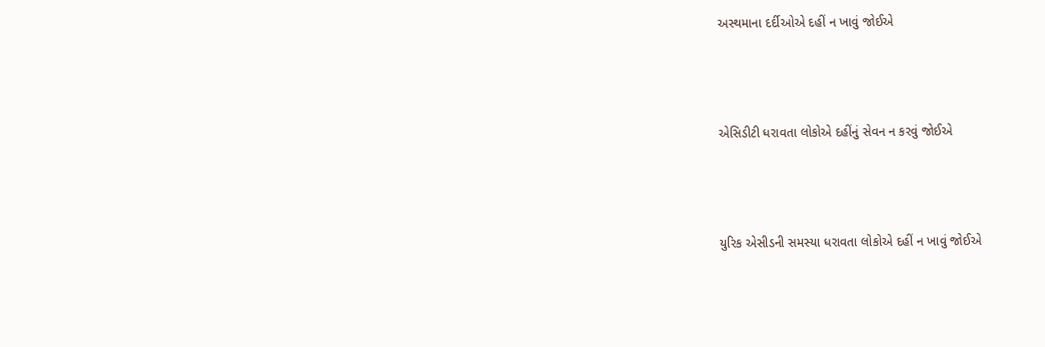અસ્થમાના દર્દીઓએ દહીં ન ખાવું જોઈએ



એસિડીટી ધરાવતા લોકોએ દહીંનું સેવન ન કરવું જોઈએ



યુરિક એસીડની સમસ્યા ધરાવતા લોકોએ દહીં ન ખાવું જોઈએ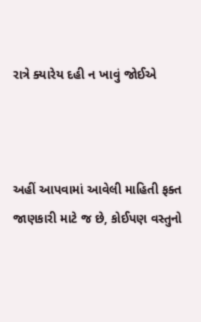રાત્રે ક્યારેય દહી ન ખાવું જોઈએ



અહીં આપવામાં આવેલી માહિતી ફક્ત જાણકારી માટે જ છે, કોઈપણ વસ્તુનો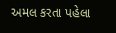અમલ કરતા પહેલા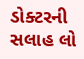ડોક્ટરની સલાહ લો